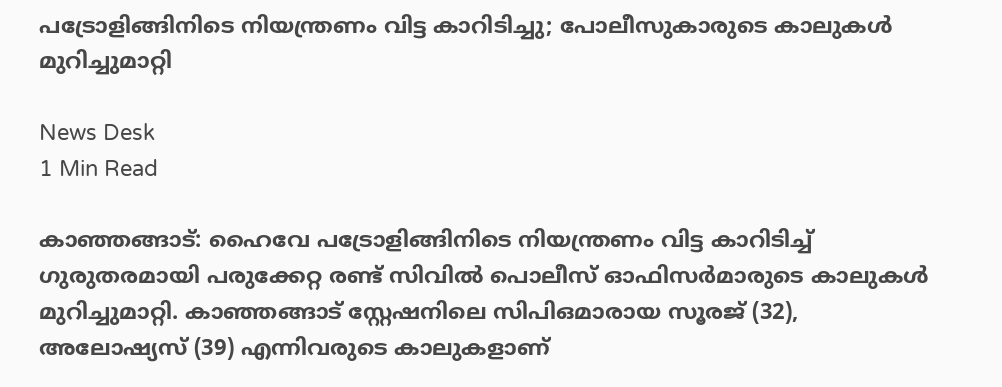പട്രോളിങ്ങിനിടെ നിയന്ത്രണം വിട്ട കാറിടിച്ചു; പോലീസുകാരുടെ കാലുകൾ മുറിച്ചുമാറ്റി

News Desk
1 Min Read

കാഞ്ഞങ്ങാട്: ഹൈവേ പട്രോളിങ്ങിനിടെ നിയന്ത്രണം വിട്ട കാറിടിച്ച് ഗുരുതരമായി പരുക്കേറ്റ രണ്ട് സിവിൽ പൊലീസ് ഓഫിസർമാരുടെ കാലുകൾ മുറിച്ചുമാറ്റി. കാഞ്ഞങ്ങാട് സ്റ്റേഷനിലെ സിപിഒമാരായ സൂരജ് (32), അലോഷ്യസ് (39) എന്നിവരുടെ കാലുകളാണ്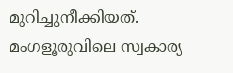മുറിച്ചുനീക്കിയത്. മംഗളൂരുവിലെ സ്വകാര്യ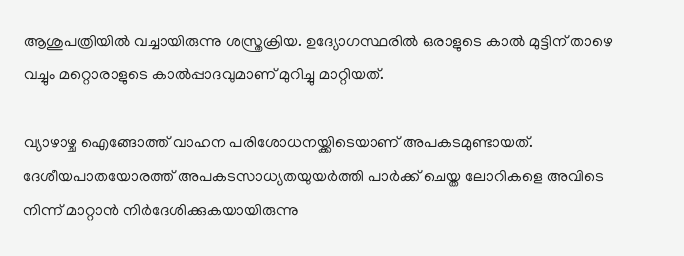ആശുപത്രിയിൽ വച്ചായിരുന്നു ശസ്ത്രക്രിയ. ഉദ്യോഗസ്ഥരിൽ ഒരാളുടെ കാൽ മുട്ടിന് താഴെ വച്ചും മറ്റൊരാളുടെ കാൽപ്പാദവുമാണ് മുറിച്ചു മാറ്റിയത്.

വ്യാഴാഴ്ച ഐങ്ങോത്ത് വാഹന പരിശോധനയ്ക്കിടെയാണ് അപകടമുണ്ടായത്. ദേശീയപാതയോരത്ത് അപകടസാധ്യതയുയർത്തി പാർക്ക് ചെയ്ത ലോറികളെ അവിടെ നിന്ന് മാറ്റാൻ നിർദേശിക്കുകയായിരുന്നു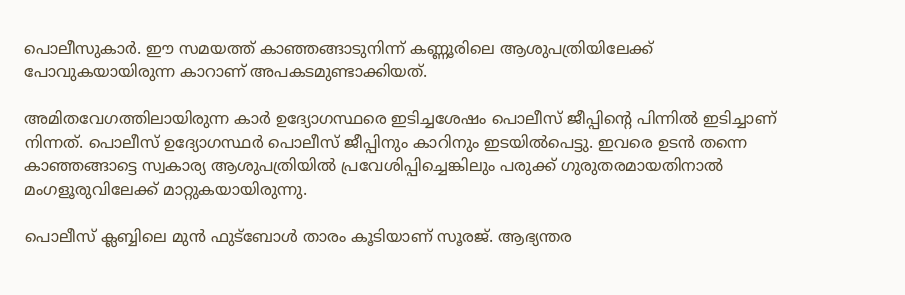പൊലീസുകാർ. ഈ സമയത്ത് കാഞ്ഞങ്ങാടുനിന്ന് കണ്ണൂരിലെ ആശുപത്രിയിലേക്ക് പോവുകയായിരുന്ന കാറാണ് അപകടമുണ്ടാക്കിയത്.

അമിതവേഗത്തിലായിരുന്ന കാർ ഉദ്യോഗസ്ഥരെ ഇടിച്ചശേഷം പൊലീസ് ജീപ്പിന്റെ പിന്നിൽ ഇടിച്ചാണ് നിന്നത്. പൊലീസ് ഉദ്യോഗസ്ഥർ പൊലീസ് ജീപ്പിനും കാറിനും ഇടയിൽപെട്ടു. ഇവരെ ഉടൻ തന്നെ കാഞ്ഞങ്ങാട്ടെ സ്വകാര്യ ആശുപത്രിയിൽ പ്രവേശിപ്പിച്ചെങ്കിലും പരുക്ക് ഗുരുതരമായതിനാൽ മംഗളൂരുവിലേക്ക് മാറ്റുകയായിരുന്നു.

പൊലീസ് ക്ലബ്ബിലെ മുൻ ഫുട്ബോൾ താരം കൂടിയാണ് സൂരജ്. ആഭ്യന്തര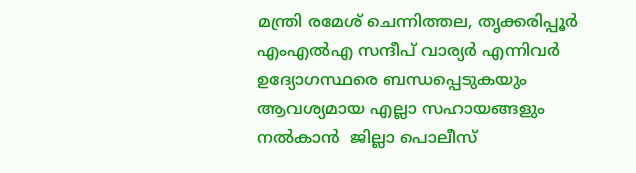മന്ത്രി രമേശ് ചെന്നിത്തല, തൃക്കരിപ്പൂർ എംഎൽഎ സന്ദീപ് വാര്യർ എന്നിവർ ഉദ്യോഗസ്ഥരെ ബന്ധപ്പെടുകയും ആവശ്യമായ എല്ലാ സഹായങ്ങളും നൽകാൻ  ജില്ലാ പൊലീസ്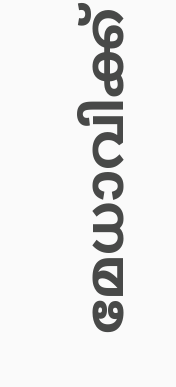മേധാവിക്ക്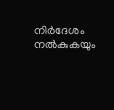നിർദേശം നൽകുകയും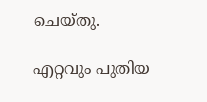ചെയ്തു.

എറ്റവും പുതിയ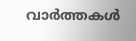വാർത്തകൾ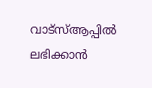വാട്സ്ആപ്പിൽ ലഭിക്കാൻ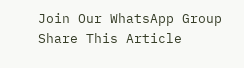Join Our WhatsApp Group
Share This Article